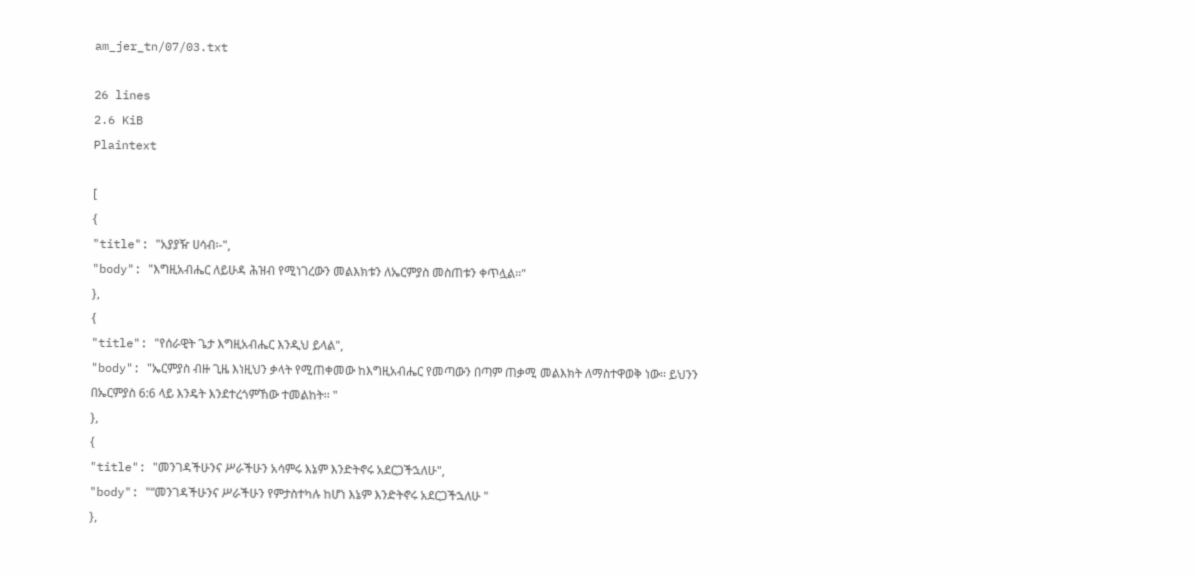am_jer_tn/07/03.txt

26 lines
2.6 KiB
Plaintext

[
{
"title": "አያያዥ ሀሳብ፡-",
"body": "እግዚአብሔር ለይሁዳ ሕዝብ የሚነገረውን መልእክቱን ለኤርምያስ መስጠቱን ቀጥሏል፡፡"
},
{
"title": "የሰራዊት ጌታ እግዚአብሔር እንዲህ ይላል",
"body": "ኤርምያስ ብዙ ጊዜ እነዚህን ቃላት የሚጠቀመው ከእግዚአብሔር የመጣውን በጣም ጠቃሚ መልእክት ለማስተዋወቅ ነው፡፡ ይህንን በኤርምያስ 6:6 ላይ እንዴት እንደተረጎምኸው ተመልከት፡፡ "
},
{
"title": "መንገዳችሁንና ሥራችሁን አሳምሩ እኔም እንድትኖሩ አደርጋችኋለሁ",
"body": "“መንገዳችሁንና ሥራችሁን የምታስተካሉ ከሆነ እኔም እንድትኖሩ አደርጋችኋለሁ "
},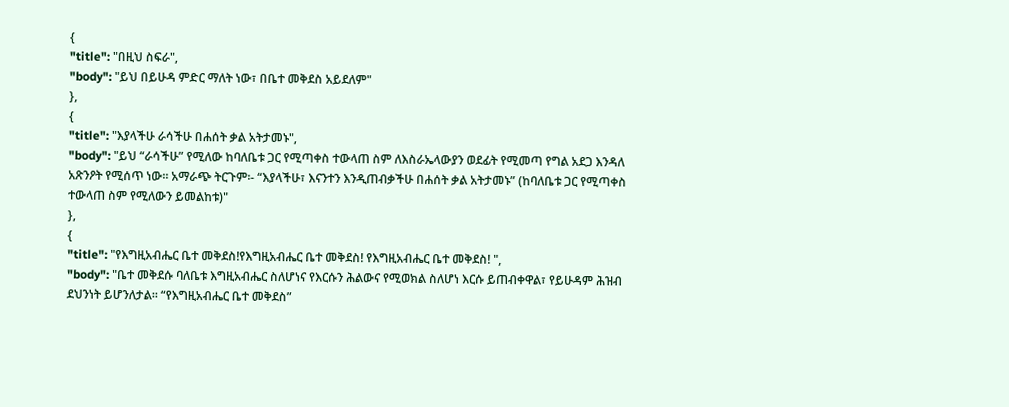{
"title": "በዚህ ስፍራ",
"body": "ይህ በይሁዳ ምድር ማለት ነው፣ በቤተ መቅደስ አይደለም"
},
{
"title": "እያላችሁ ራሳችሁ በሐሰት ቃል አትታመኑ",
"body": "ይህ “ራሳችሁ” የሚለው ከባለቤቱ ጋር የሚጣቀስ ተውላጠ ስም ለእስራኤላውያን ወደፊት የሚመጣ የግል አደጋ እንዳለ አጽንዖት የሚሰጥ ነው፡፡ አማራጭ ትርጉም፡- “እያላችሁ፣ እናንተን እንዲጠብቃችሁ በሐሰት ቃል አትታመኑ” (ከባለቤቱ ጋር የሚጣቀስ ተውላጠ ስም የሚለውን ይመልከቱ)"
},
{
"title": "የእግዚአብሔር ቤተ መቅደስ!የእግዚአብሔር ቤተ መቅደስ! የእግዚአብሔር ቤተ መቅደስ! ",
"body": "ቤተ መቅደሱ ባለቤቱ እግዚአብሔር ስለሆነና የእርሱን ሕልውና የሚወክል ስለሆነ እርሱ ይጠብቀዋል፣ የይሁዳም ሕዝብ ደህንነት ይሆንለታል፡፡ “የእግዚአብሔር ቤተ መቅደስ”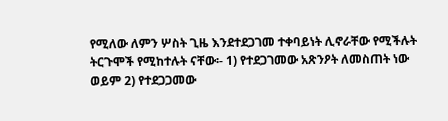የሚለው ለምን ሦስት ጊዜ እንደተደጋገመ ተቀባይነት ሊኖራቸው የሚችሉት ትርጉሞች የሚከተሉት ናቸው፡- 1) የተደጋገመው አጽንዖት ለመስጠት ነው ወይም 2) የተደጋጋመው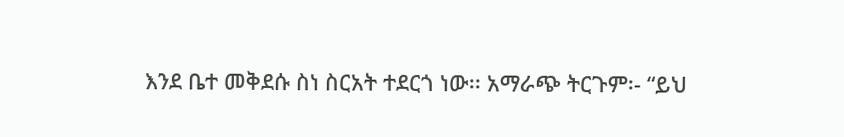እንደ ቤተ መቅደሱ ስነ ስርአት ተደርጎ ነው፡፡ አማራጭ ትርጉም፡- “ይህ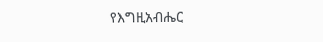የእግዚአብሔር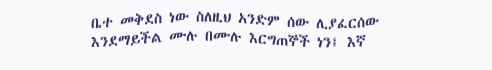ቤተ መቅደስ ነው ስለዚህ አንድም ሰው ሊያፈርሰው እንደማይችል ሙሉ በሙሉ እርግጠኞች ነን፤ እኛ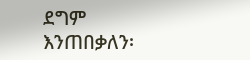ደግም እንጠበቃለን፡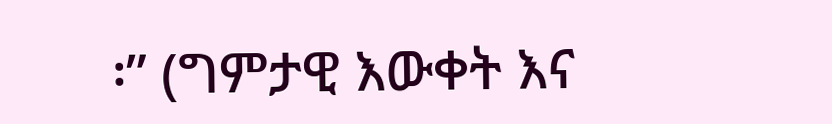፡” (ግምታዊ እውቀት እና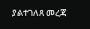ያልተገለጸ መረጃ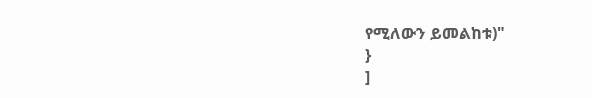የሚለውን ይመልከቱ)"
}
]